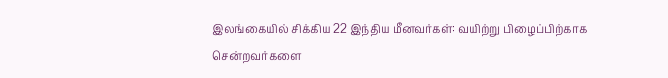இலங்கையில் சிக்கிய 22 இந்திய மீனவர்கள்: வயிற்று பிழைப்பிற்காக சென்றவர்களை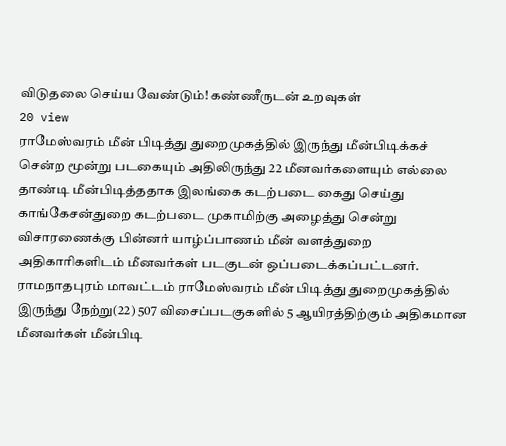விடுதலை செய்ய வேண்டும்! கண்ணீருடன் உறவுகள்
20 view
ராமேஸ்வரம் மீன் பிடித்து துறைமுகத்தில் இருந்து மீன்பிடிக்கச் சென்ற மூன்று படகையும் அதிலிருந்து 22 மீனவர்களையும் எல்லை தாண்டி மீன்பிடித்ததாக இலங்கை கடற்படை கைது செய்து காங்கேசன்துறை கடற்படை முகாமிற்கு அழைத்து சென்று விசாரணைக்கு பின்னர் யாழ்ப்பாணம் மீன் வளத்துறை அதிகாரிகளிடம் மீனவர்கள் படகுடன் ஒப்படைக்கப்பட்டனர். ராமநாதபுரம் மாவட்டம் ராமேஸ்வரம் மீன் பிடித்து துறைமுகத்தில் இருந்து நேற்று(22) 507 விசைப்படகுகளில் 5 ஆயிரத்திற்கும் அதிகமான மீனவர்கள் மீன்பிடி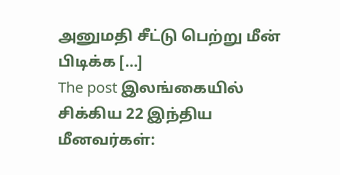அனுமதி சீட்டு பெற்று மீன் பிடிக்க […]
The post இலங்கையில் சிக்கிய 22 இந்திய மீனவர்கள்: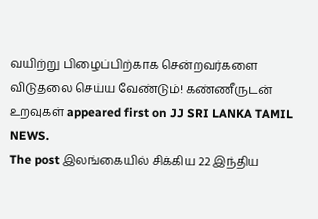வயிற்று பிழைப்பிற்காக சென்றவர்களை விடுதலை செய்ய வேண்டும்! கண்ணீருடன் உறவுகள் appeared first on JJ SRI LANKA TAMIL NEWS.
The post இலங்கையில் சிக்கிய 22 இந்திய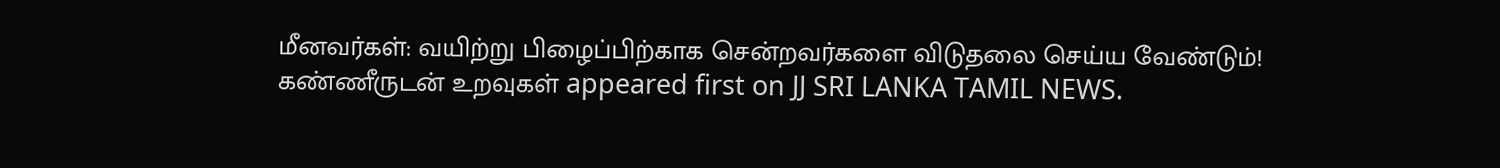மீனவர்கள்: வயிற்று பிழைப்பிற்காக சென்றவர்களை விடுதலை செய்ய வேண்டும்! கண்ணீருடன் உறவுகள் appeared first on JJ SRI LANKA TAMIL NEWS.